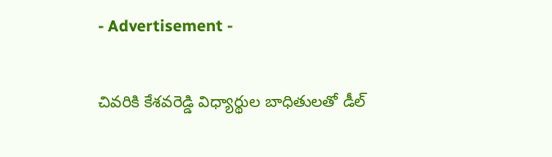- Advertisement -

చివ‌రికి కేశ‌వ‌రెడ్డి విధ్యార్థుల బాధితుల‌తో డీల్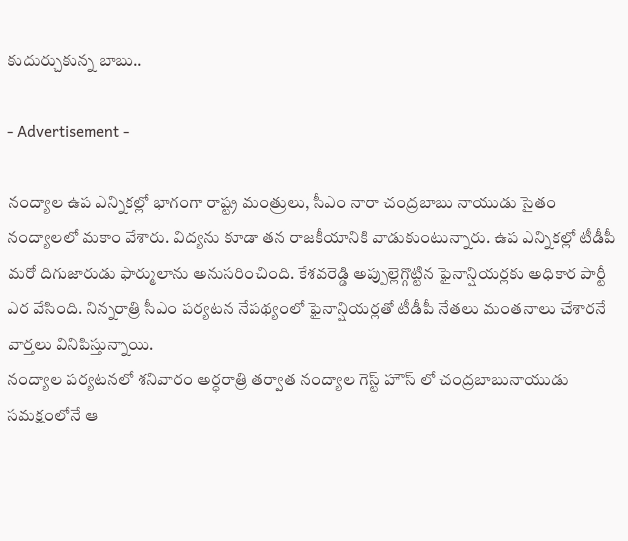కుదుర్చుకున్న బాబు..

- Advertisement -

నంద్యాల ఉప ఎన్నికల్లో భాగంగా రాష్ట్ర మం‍త్రులు, సీఎం నారా చంద్రబాబు నాయుడు సైతం నంద్యాలలో మకాం వేశారు. విద్య‌ను కూడా త‌న రాజ‌కీయానికి వాడుకుంటున్నారు. ఉప ఎన్నికల్లో టీడీపీ మరో దిగుజారుడు ఫార్ములాను అనుసరించింది. కేశవరెడ్డి అప్పుల్లెగ్గొట్టిన ఫైనాన్షియర్లకు అధికార పార్టీ ఎర వేసింది. నిన్నరాత్రి సీఎం పర్యటన నేపథ్యంలో ఫైనాన్షియర్లతో టీడీపీ నేతలు మంతనాలు చేశారనే వార్తలు వినిపిస్తున్నాయి.
నంద్యాల పర్యటనలో శనివారం అర్ధరాత్రి తర్వాత నంద్యాల గెస్ట్ హౌస్ లో చంద్రబాబునాయుడు సమక్షంలోనే ఆ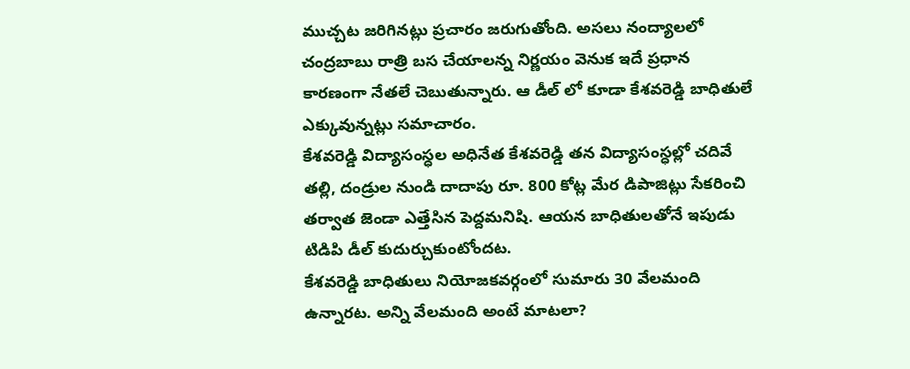ముచ్చట జరిగినట్లు ప్రచారం జరుగుతోంది. అసలు నంద్యాలలో చంద్రబాబు రాత్రి బస చేయాలన్న నిర్ణయం వెనుక ఇదే ప్రధాన కారణంగా నేతలే చెబుతున్నారు. ఆ డీల్ లో కూడా కేశవరెడ్డి బాధితులే ఎక్కువున్నట్లు సమాచారం.
కేశవరెడ్డి విద్యాసంస్ధల అధినేత కేశవరెడ్డి తన విద్యాసంస్ధల్లో చదివే తల్లి, దండ్రుల నుండి దాదాపు రూ. 800 కోట్ల మేర డిపాజిట్లు సేకరించి తర్వాత జెండా ఎత్తేసిన పెద్దమనిషి. ఆయన బాధితులతోనే ఇపుడు టిడిపి డీల్ కుదుర్చుకుంటోందట.
కేశవరెడ్డి బాధితులు నియోజకవర్గంలో సుమారు 30 వేలమంది ఉన్నారట. అన్ని వేలమంది అంటే మాటలా?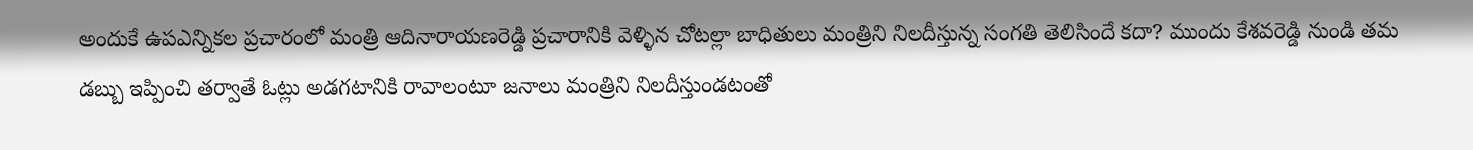అందుకే ఉపఎన్నికల ప్రచారంలో మంత్రి ఆదినారాయణరెడ్డి ప్రచారానికి వెళ్ళిన చోటల్లా బాధితులు మంత్రిని నిలదీస్తున్న సంగతి తెలిసిందే కదా? ముందు కేశవరెడ్డి నుండి తమ డబ్బు ఇప్పించి తర్వాతే ఓట్లు అడగటానికి రావాలంటూ జనాలు మంత్రిని నిలదీస్తుండటంతో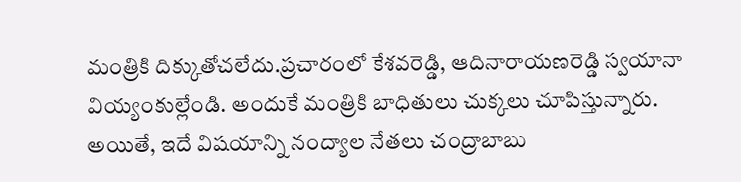మంత్రికి దిక్కుతోచలేదు.ప్ర‌చారంలో కేశవరెడ్డి, ఆదినారాయణరెడ్డి స్వయానా వియ్యంకుల్లేండి. అందుకే మంత్రికి బాధితులు చుక్కలు చూపిస్తున్నారు. అయితే, ఇదే విషయాన్ని నంద్యాల నేతలు చంద్రాబాబు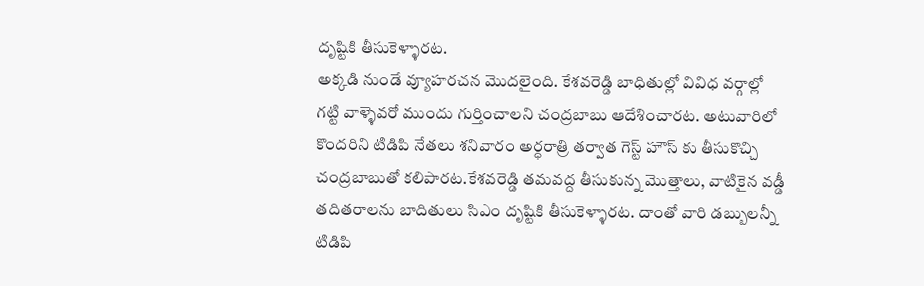దృష్టికి తీసుకెళ్ళారట.
అక్కడి నుండే వ్యూహరచన మొదలైంది. కేశవరెడ్డి బాధితుల్లో వివిధ వర్గాల్లో గట్టి వాళ్ళెవరో ముందు గుర్తించాలని చంద్రబాబు ఆదేశించారట. అటువారిలో కొందరిని టిడిపి నేతలు శనివారం అర్ధరాత్రి తర్వాత గెస్ట్ హౌస్ కు తీసుకొచ్చి చంద్రబాబుతో కలిపారట.కేశవరెడ్డి తమవద్ద తీసుకున్న మొత్తాలు, వాటికైన వడ్డీ తదితరాలను బాదితులు సిఎం దృష్టికి తీసుకెళ్ళారట. దాంతో వారి డబ్బులన్నీ టిడిపి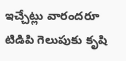ఇచ్చేట్లు వారందరూ టిడిపి గెలుపుకు కృషి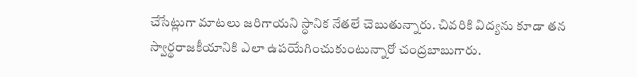చేసేట్లుగా మాటలు జరిగాయని స్ధానిక నేతలే చెబుతున్నారు. చివ‌రికి విద్య‌ను కూడా త‌న స్వార్థ‌రాజ‌కీయానికి ఎలా ఉప‌యేగించుకుంటున్నారో చంద్ర‌బాబుగారు.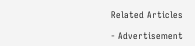Related Articles

- Advertisement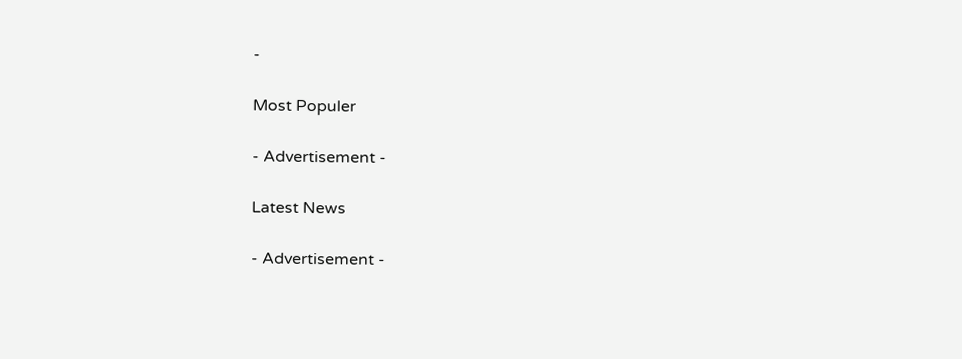-

Most Populer

- Advertisement -

Latest News

- Advertisement -